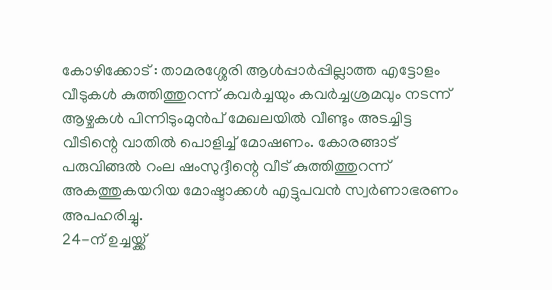കോഴിക്കോട് : താമരശ്ശേരി ആൾപ്പാർപ്പില്ലാത്ത എട്ടോളം വീടുകൾ കുത്തിത്തുറന്ന് കവർച്ചയും കവർച്ചശ്രമവും നടന്ന് ആഴ്ചകൾ പിന്നിടുംമുൻപ് മേഖലയിൽ വീണ്ടും അടച്ചിട്ട വീടിന്റെ വാതിൽ പൊളിച്ച് മോഷണം. കോരങ്ങാട് പരുവിങ്ങൽ റംല ഷംസുദ്ദീന്റെ വീട് കുത്തിത്തുറന്ന് അകത്തുകയറിയ മോഷ്ടാക്കൾ എട്ടുപവൻ സ്വർണാഭരണം അപഹരിച്ചു.
24-ന് ഉച്ചയ്ക്ക്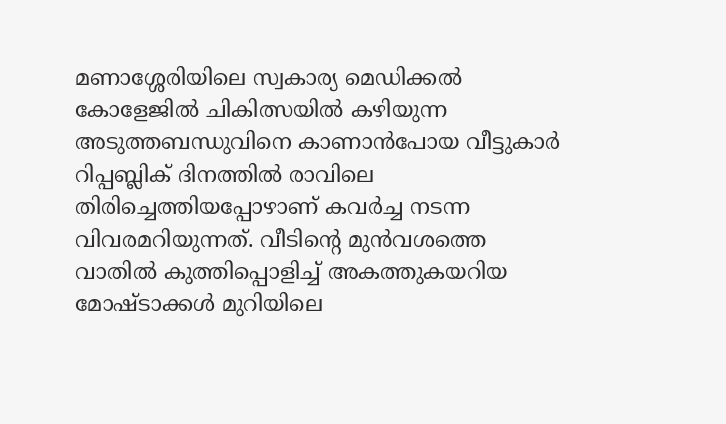മണാശ്ശേരിയിലെ സ്വകാര്യ മെഡിക്കൽ കോളേജിൽ ചികിത്സയിൽ കഴിയുന്ന അടുത്തബന്ധുവിനെ കാണാൻപോയ വീട്ടുകാർ റിപ്പബ്ലിക് ദിനത്തിൽ രാവിലെ തിരിച്ചെത്തിയപ്പോഴാണ് കവർച്ച നടന്ന വിവരമറിയുന്നത്. വീടിന്റെ മുൻവശത്തെ വാതിൽ കുത്തിപ്പൊളിച്ച് അകത്തുകയറിയ മോഷ്ടാക്കൾ മുറിയിലെ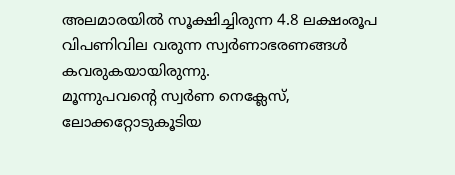അലമാരയിൽ സൂക്ഷിച്ചിരുന്ന 4.8 ലക്ഷംരൂപ വിപണിവില വരുന്ന സ്വർണാഭരണങ്ങൾ കവരുകയായിരുന്നു.
മൂന്നുപവന്റെ സ്വർണ നെക്ലേസ്, ലോക്കറ്റോടുകൂടിയ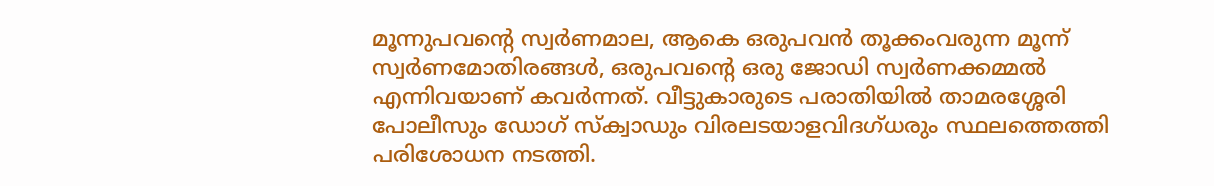മൂന്നുപവന്റെ സ്വർണമാല, ആകെ ഒരുപവൻ തൂക്കംവരുന്ന മൂന്ന് സ്വർണമോതിരങ്ങൾ, ഒരുപവന്റെ ഒരു ജോഡി സ്വർണക്കമ്മൽ എന്നിവയാണ് കവർന്നത്. വീട്ടുകാരുടെ പരാതിയിൽ താമരശ്ശേരി പോലീസും ഡോഗ് സ്ക്വാഡും വിരലടയാളവിദഗ്ധരും സ്ഥലത്തെത്തി പരിശോധന നടത്തി.